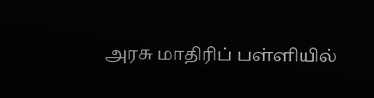அரசு மாதிரிப் பள்ளியில்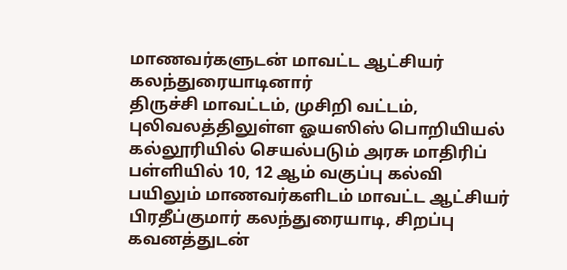மாணவர்களுடன் மாவட்ட ஆட்சியர் கலந்துரையாடினார்
திருச்சி மாவட்டம், முசிறி வட்டம், புலிவலத்திலுள்ள ஓயஸிஸ் பொறியியல் கல்லூரியில் செயல்படும் அரசு மாதிரிப் பள்ளியில் 10, 12 ஆம் வகுப்பு கல்வி பயிலும் மாணவர்களிடம் மாவட்ட ஆட்சியர் பிரதீப்குமார் கலந்துரையாடி, சிறப்பு கவனத்துடன்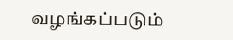வழங்கப்படும்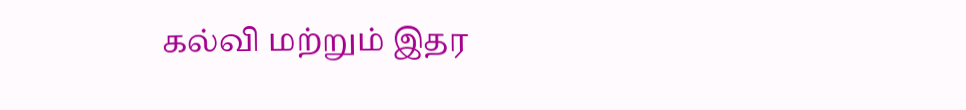கல்வி மற்றும் இதர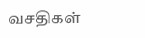வசதிகள்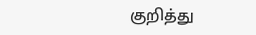குறித்து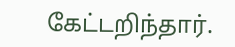கேட்டறிந்தார்.